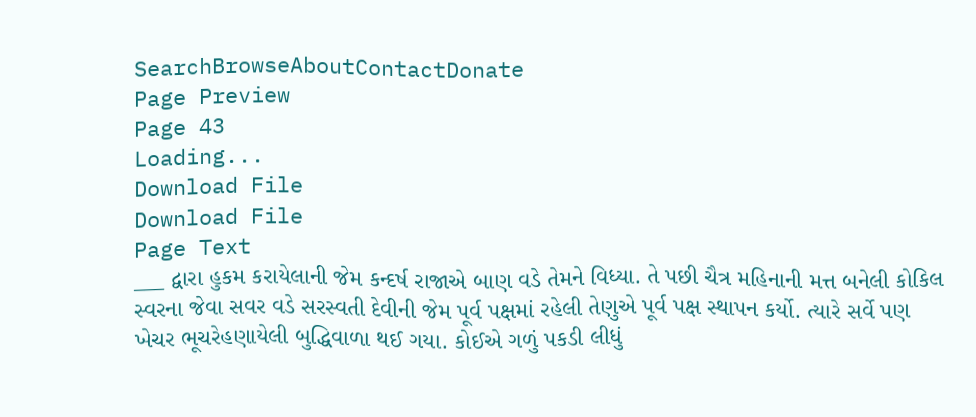SearchBrowseAboutContactDonate
Page Preview
Page 43
Loading...
Download File
Download File
Page Text
___ દ્વારા હુકમ કરાયેલાની જેમ કન્દર્ષ રાજાએ બાણ વડે તેમને વિધ્યા. તે પછી ચૈત્ર મહિનાની મત્ત બનેલી કોકિલ સ્વરના જેવા સવર વડે સરસ્વતી દેવીની જેમ પૂર્વ પક્ષમાં રહેલી તેણુએ પૂર્વ પક્ષ સ્થાપન કર્યો. ત્યારે સર્વે પણ ખેચર ભૂચરેહણાયેલી બુદ્ધિવાળા થઈ ગયા. કોઈએ ગળું પકડી લીધું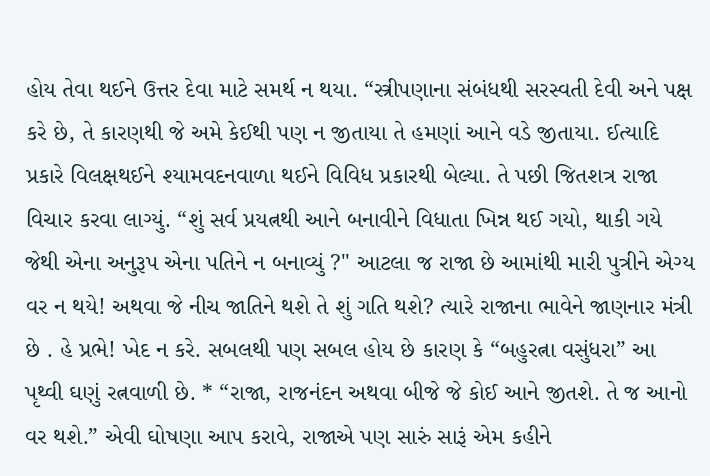હોય તેવા થઈને ઉત્તર દેવા માટે સમર્થ ન થયા. “સ્ત્રીપણાના સંબંધથી સરસ્વતી દેવી અને પક્ષ કરે છે, તે કારણથી જે અમે કેઈથી પણ ન જીતાયા તે હમણાં આને વડે જીતાયા. ઈત્યાદિ પ્રકારે વિલક્ષથઈને શ્યામવદનવાળા થઈને વિવિધ પ્રકારથી બેલ્યા. તે પછી જિતશત્ર રાજા વિચાર કરવા લાગ્યું. “શું સર્વ પ્રયત્નથી આને બનાવીને વિધાતા ખિન્ન થઈ ગયો, થાકી ગયે જેથી એના અનુરૂપ એના પતિને ન બનાવ્યું ?" આટલા જ રાજા છે આમાંથી મારી પુત્રીને એગ્ય વર ન થયે! અથવા જે નીચ જાતિને થશે તે શું ગતિ થશે? ત્યારે રાજાના ભાવેને જાણનાર મંત્રી છે . હે પ્રભે! ખેદ ન કરે. સબલથી પણ સબલ હોય છે કારણ કે “બહુરત્ના વસુંધરા” આ પૃથ્વી ઘણું રત્નવાળી છે. * “રાજા, રાજનંદન અથવા બીજે જે કોઈ આને જીતશે. તે જ આનો વર થશે.” એવી ઘોષણા આપ કરાવે, રાજાએ પણ સારું સારૂં એમ કહીને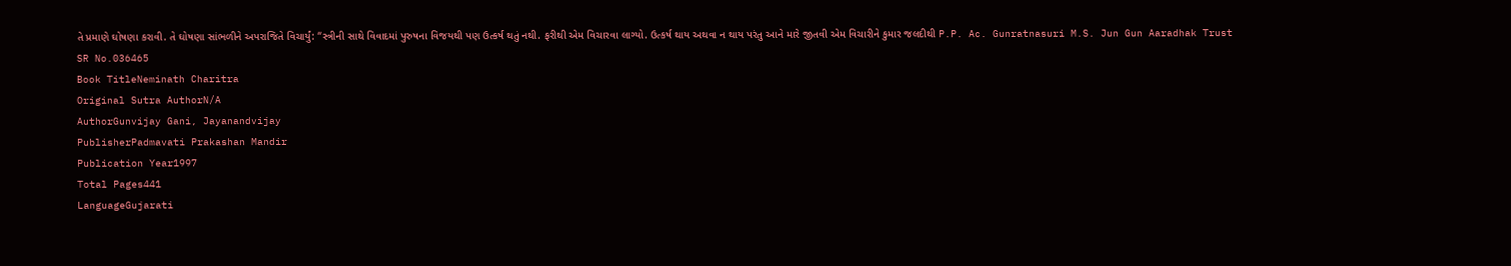તે પ્રમાણે ઘોષણા કરાવી. તે ઘોષણા સાંભળીને અપરાજિતે વિચાર્યું: “સ્ત્રીની સાથે વિવાદમાં પુરુષના વિજયથી પણ ઉત્કર્ષ થતું નથી. ફરીથી એમ વિચારવા લાગ્યો. ઉત્કર્ષ થાય અથવા ન થાય પરંતુ આને મારે જીતવી એમ વિચારીને કુમાર જલદીથી P.P. Ac. Gunratnasuri M.S. Jun Gun Aaradhak Trust
SR No.036465
Book TitleNeminath Charitra
Original Sutra AuthorN/A
AuthorGunvijay Gani, Jayanandvijay
PublisherPadmavati Prakashan Mandir
Publication Year1997
Total Pages441
LanguageGujarati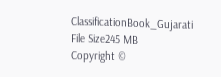ClassificationBook_Gujarati
File Size245 MB
Copyright ©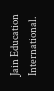Jain Education International.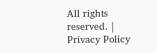All rights reserved. | Privacy Policy